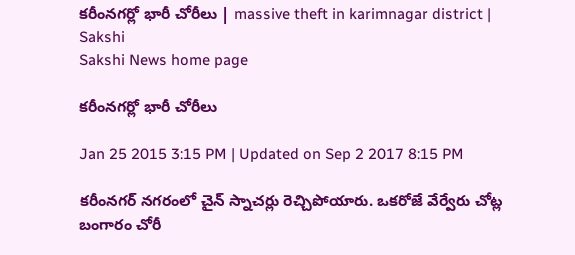కరీంనగర్లో భారీ చోరీలు | massive theft in karimnagar district | Sakshi
Sakshi News home page

కరీంనగర్లో భారీ చోరీలు

Jan 25 2015 3:15 PM | Updated on Sep 2 2017 8:15 PM

కరీంనగర్ నగరంలో చైన్ స్నాచర్లు రెచ్చిపోయారు. ఒకరోజే వేర్వేరు చోట్ల బంగారం చోరీ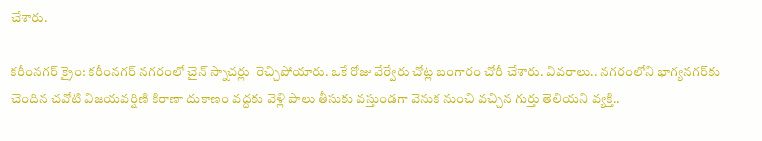చేశారు.

కరీంనగర్ క్రైం: కరీంనగర్ నగరంలో చైన్ స్నాచర్లు  రెచ్చిపోయారు. ఒకే రోజు వేర్వేరు చోట్ల బంగారం చోరీ చేశారు. వివరాలు.. నగరంలోని భాగ్యనగర్‌కు చెందిన చవోటి విజయవర్షిణి కిరాణా దుకాణం వద్దకు వెళ్లి పాలు తీసుకు వస్తుండగా వెనుక నుంచి వచ్చిన గుర్తు తెలియని వ్యక్తి..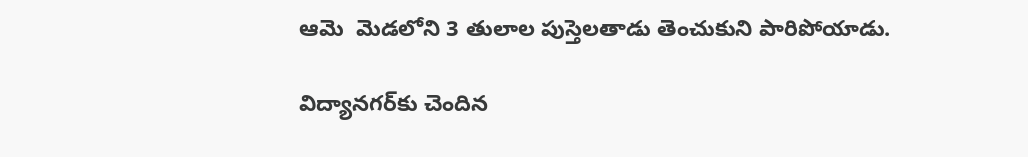ఆమె  మెడలోని 3 తులాల పుస్తెలతాడు తెంచుకుని పారిపోయాడు.

విద్యానగర్‌కు చెందిన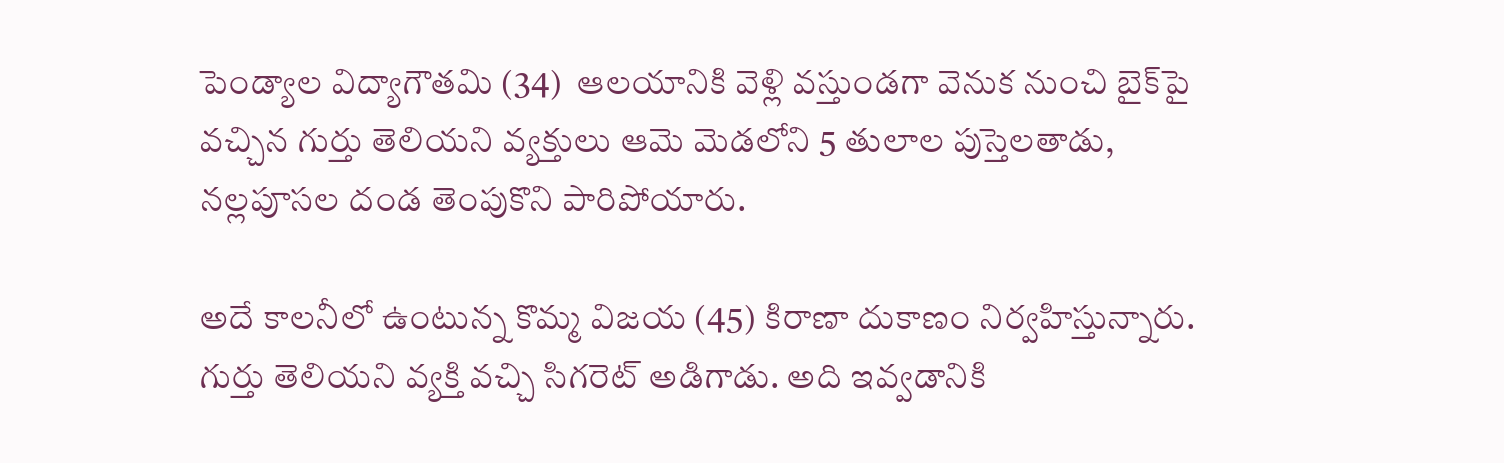పెండ్యాల విద్యాగౌతమి (34)  ఆలయానికి వెళ్లి వస్తుండగా వెనుక నుంచి బైక్‌పై వచ్చిన గుర్తు తెలియని వ్యక్తులు ఆమె మెడలోని 5 తులాల పుస్తెలతాడు, నల్లపూసల దండ తెంపుకొని పారిపోయారు.

అదే కాలనీలో ఉంటున్న కొమ్మ విజయ (45) కిరాణా దుకాణం నిర్వహిస్తున్నారు. గుర్తు తెలియని వ్యక్తి వచ్చి సిగరెట్ అడిగాడు. అది ఇవ్వడానికి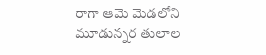రాగా ఆమె మెడలోని మూడున్నర తులాల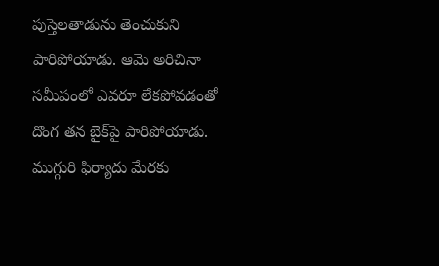పుస్తెలతాడును తెంచుకుని పారిపోయాడు. ఆమె అరిచినా సమీపంలో ఎవరూ లేకపోవడంతో దొంగ తన బైక్‌పై పారిపోయాడు. ముగ్గురి ఫిర్యాదు మేరకు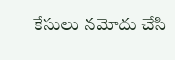కేసులు నమోదు చేసి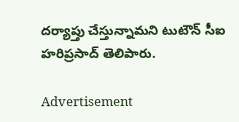దర్యాప్తు చేస్తున్నామని టుటౌన్ సీఐ హరిప్రసాద్ తెలిపారు.

Advertisement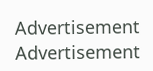Advertisement
Advertisement